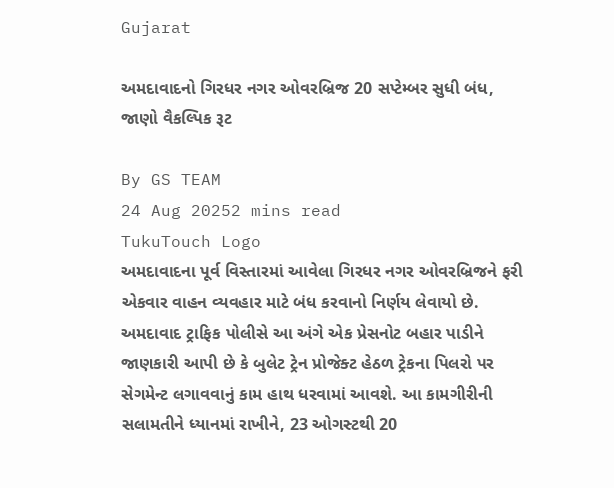Gujarat

અમદાવાદનો ગિરધર નગર ઓવરબ્રિજ 20 સપ્ટેમ્બર સુધી બંધ, જાણો વૈકલ્પિક રૂટ

By GS TEAM
24 Aug 20252 mins read
TukuTouch Logo
અમદાવાદના પૂર્વ વિસ્તારમાં આવેલા ગિરધર નગર ઓવરબ્રિજને ફરી એકવાર વાહન વ્યવહાર માટે બંધ કરવાનો નિર્ણય લેવાયો છે. અમદાવાદ ટ્રાફિક પોલીસે આ અંગે એક પ્રેસનોટ બહાર પાડીને જાણકારી આપી છે કે બુલેટ ટ્રેન પ્રોજેક્ટ હેઠળ ટ્રેકના પિલરો પર સેગમેન્ટ લગાવવાનું કામ હાથ ધરવામાં આવશે. આ કામગીરીની સલામતીને ધ્યાનમાં રાખીને, 23 ઓગસ્ટથી 20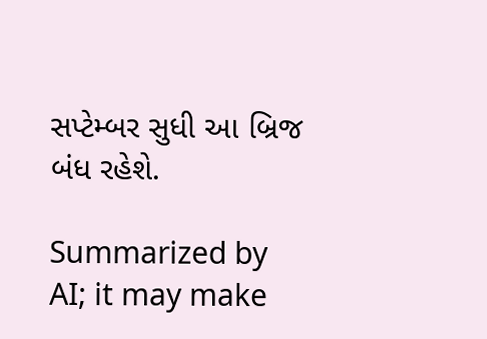સપ્ટેમ્બર સુધી આ બ્રિજ બંધ રહેશે.

Summarized by AI; it may make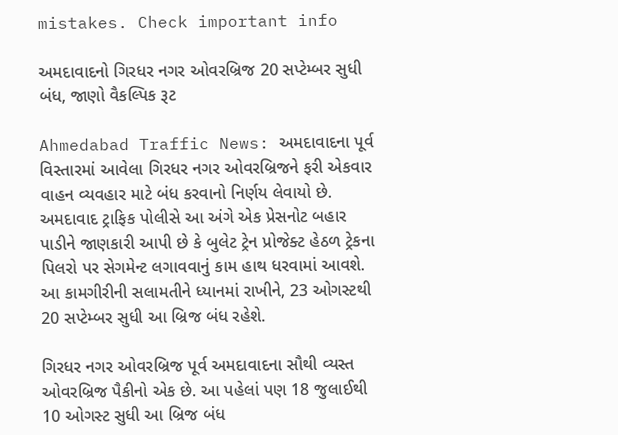mistakes. Check important info

અમદાવાદનો ગિરધર નગર ઓવરબ્રિજ 20 સપ્ટેમ્બર સુધી બંધ, જાણો વૈકલ્પિક રૂટ

Ahmedabad Traffic News: અમદાવાદના પૂર્વ વિસ્તારમાં આવેલા ગિરધર નગર ઓવરબ્રિજને ફરી એકવાર વાહન વ્યવહાર માટે બંધ કરવાનો નિર્ણય લેવાયો છે. અમદાવાદ ટ્રાફિક પોલીસે આ અંગે એક પ્રેસનોટ બહાર પાડીને જાણકારી આપી છે કે બુલેટ ટ્રેન પ્રોજેક્ટ હેઠળ ટ્રેકના પિલરો પર સેગમેન્ટ લગાવવાનું કામ હાથ ધરવામાં આવશે. આ કામગીરીની સલામતીને ધ્યાનમાં રાખીને, 23 ઓગસ્ટથી 20 સપ્ટેમ્બર સુધી આ બ્રિજ બંધ રહેશે.

ગિરધર નગર ઓવરબ્રિજ પૂર્વ અમદાવાદના સૌથી વ્યસ્ત ઓવરબ્રિજ પૈકીનો એક છે. આ પહેલાં પણ 18 જુલાઈથી 10 ઓગસ્ટ સુધી આ બ્રિજ બંધ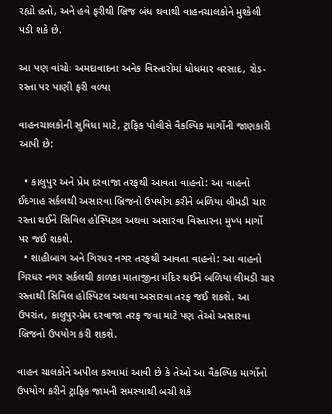રહ્યો હતો, અને હવે ફરીથી બ્રિજ બંધ થવાથી વાહનચાલકોને મુશ્કેલી પડી શકે છે.

આ પણ વાંચોઃ અમદાવાદના અનેક વિસ્તારોમાં ધોધમાર વરસાદ, રોડ-રસ્તા પર પાણી ફરી વળ્યા

વાહનચાલકોની સુવિધા માટે, ટ્રાફિક પોલીસે વૈકલ્પિક માર્ગોની જાણકારી આપી છે:

  • કાલુપુર અને પ્રેમ દરવાજા તરફથી આવતા વાહનો: આ વાહનો ઈદગાહ સર્કલથી અસારવા બ્રિજનો ઉપયોગ કરીને બળિયા લીમડી ચાર રસ્તા થઈને સિવિલ હોસ્પિટલ અથવા અસારવા વિસ્તારના મુખ્ય માર્ગો પર જઈ શકશે.
  • શાહીબાગ અને ગિરધર નગર તરફથી આવતા વાહનો: આ વાહનો ગિરધર નગર સર્કલથી કાળકા માતાજીના મંદિર થઈને બળિયા લીમડી ચાર રસ્તાથી સિવિલ હોસ્પિટલ અથવા અસારવા તરફ જઈ શકશે. આ ઉપરાંત, કાલુપુર-પ્રેમ દરવાજા તરફ જવા માટે પણ તેઓ અસારવા બ્રિજનો ઉપયોગ કરી શકશે.

વાહન ચાલકોને અપીલ કરવામાં આવી છે કે તેઓ આ વૈકલ્પિક માર્ગોનો ઉપયોગ કરીને ટ્રાફિક જામની સમસ્યાથી બચી શકે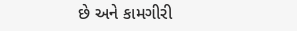છે અને કામગીરી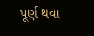પૂર્ણ થવા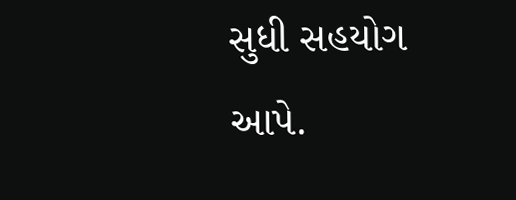સુધી સહયોગ આપે.